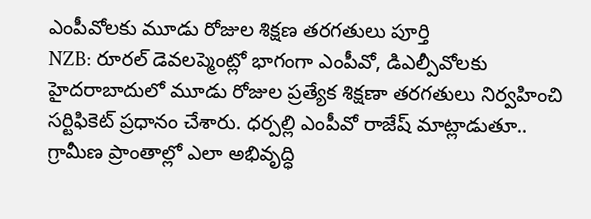ఎంపీవోలకు మూడు రోజుల శిక్షణ తరగతులు పూర్తి
NZB: రూరల్ డెవలప్మెంట్లో భాగంగా ఎంపీవో, డిఎల్పీవోలకు హైదరాబాదులో మూడు రోజుల ప్రత్యేక శిక్షణా తరగతులు నిర్వహించి సర్టిఫికెట్ ప్రధానం చేశారు. ధర్పల్లి ఎంపీవో రాజేష్ మాట్లాడుతూ.. గ్రామీణ ప్రాంతాల్లో ఎలా అభివృద్ధి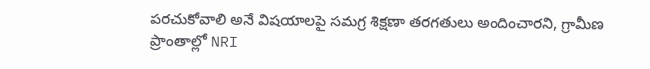పరచుకోవాలి అనే విషయాలపై సమగ్ర శిక్షణా తరగతులు అందించారని, గ్రామీణ ప్రాంతాల్లో NRI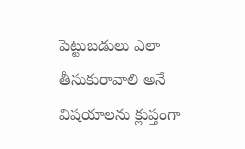పెట్టుబడులు ఎలా తీసుకురావాలి అనే విషయాలను క్లుప్తంగా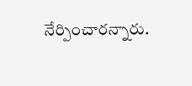నేర్పించారన్నారు.